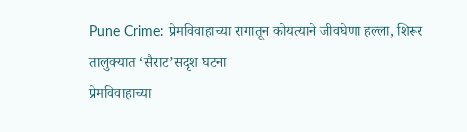Pune Crime: प्रेमविवाहाच्या रागातून कोयत्याने जीवघेणा हल्ला, शिरूर तालुक्यात ‘सैराट’सदृश घटना
प्रेमविवाहाच्या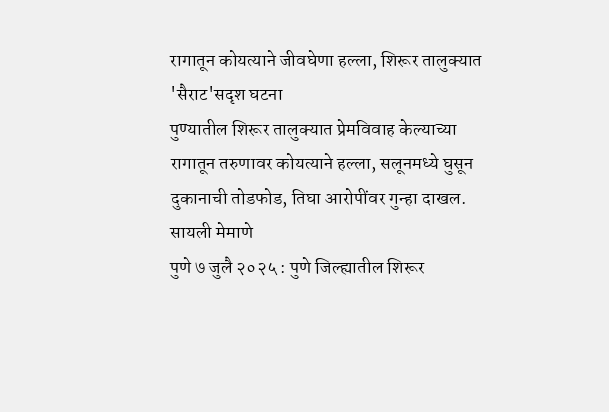रागातून कोयत्याने जीवघेणा हल्ला, शिरूर तालुक्यात 'सैराट'सदृश घटना
पुण्यातील शिरूर तालुक्यात प्रेमविवाह केल्याच्या रागातून तरुणावर कोयत्याने हल्ला, सलूनमध्ये घुसून दुकानाची तोडफोड, तिघा आरोपींवर गुन्हा दाखल.
सायली मेमाणे
पुणे ७ जुलै २०२५ : पुणे जिल्ह्यातील शिरूर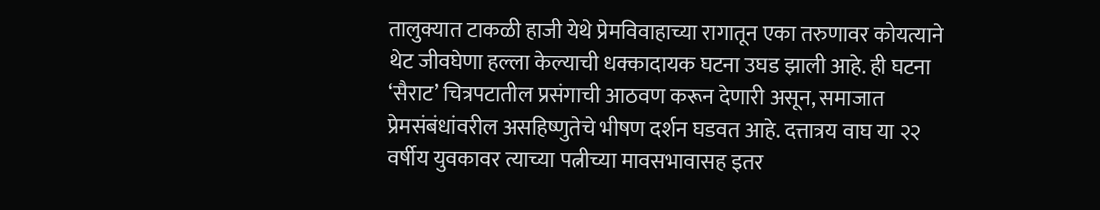तालुक्यात टाकळी हाजी येथे प्रेमविवाहाच्या रागातून एका तरुणावर कोयत्याने थेट जीवघेणा हल्ला केल्याची धक्कादायक घटना उघड झाली आहे. ही घटना ‘सैराट’ चित्रपटातील प्रसंगाची आठवण करून देणारी असून, समाजात प्रेमसंबंधांवरील असहिष्णुतेचे भीषण दर्शन घडवत आहे. दत्तात्रय वाघ या २२ वर्षीय युवकावर त्याच्या पत्नीच्या मावसभावासह इतर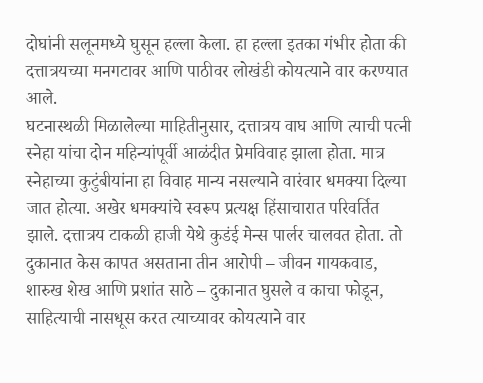दोघांनी सलूनमध्ये घुसून हल्ला केला. हा हल्ला इतका गंभीर होता की दत्तात्रयच्या मनगटावर आणि पाठीवर लोखंडी कोयत्याने वार करण्यात आले.
घटनास्थळी मिळालेल्या माहितीनुसार, दत्तात्रय वाघ आणि त्याची पत्नी स्नेहा यांचा दोन महिन्यांपूर्वी आळंदीत प्रेमविवाह झाला होता. मात्र स्नेहाच्या कुटुंबीयांना हा विवाह मान्य नसल्याने वारंवार धमक्या दिल्या जात होत्या. अखेर धमक्यांचे स्वरूप प्रत्यक्ष हिंसाचारात परिवर्तित झाले. दत्तात्रय टाकळी हाजी येथे कुडंई मेन्स पार्लर चालवत होता. तो दुकानात केस कापत असताना तीन आरोपी – जीवन गायकवाड, शारुख शेख आणि प्रशांत साठे – दुकानात घुसले व काचा फोडून, साहित्याची नासधूस करत त्याच्यावर कोयत्याने वार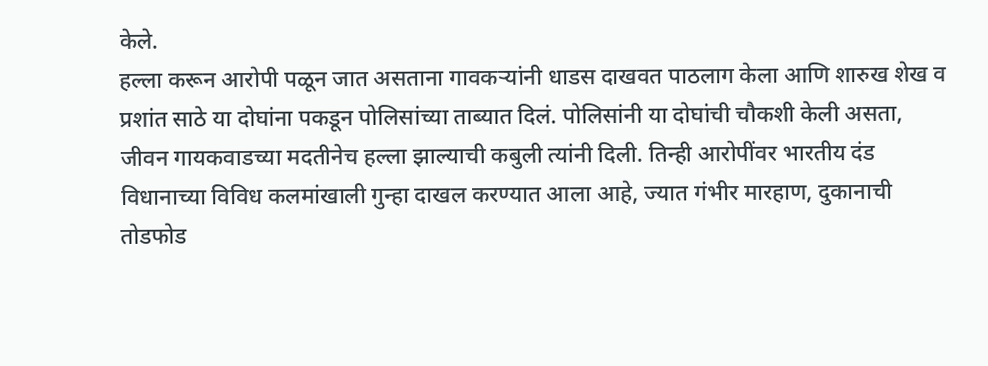केले.
हल्ला करून आरोपी पळून जात असताना गावकऱ्यांनी धाडस दाखवत पाठलाग केला आणि शारुख शेख व प्रशांत साठे या दोघांना पकडून पोलिसांच्या ताब्यात दिलं. पोलिसांनी या दोघांची चौकशी केली असता, जीवन गायकवाडच्या मदतीनेच हल्ला झाल्याची कबुली त्यांनी दिली. तिन्ही आरोपींवर भारतीय दंड विधानाच्या विविध कलमांखाली गुन्हा दाखल करण्यात आला आहे, ज्यात गंभीर मारहाण, दुकानाची तोडफोड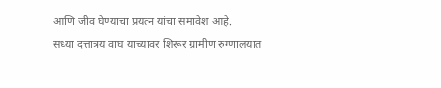आणि जीव घेण्याचा प्रयत्न यांचा समावेश आहे.
सध्या दत्तात्रय वाघ याच्यावर शिरूर ग्रामीण रुग्णालयात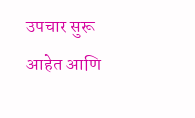उपचार सुरू आहेत आणि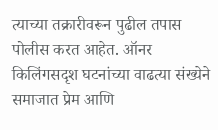त्याच्या तक्रारीवरून पुढील तपास पोलीस करत आहेत. ऑनर किलिंगसदृश घटनांच्या वाढत्या संख्येने समाजात प्रेम आणि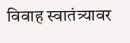विवाह स्वातंत्र्यावर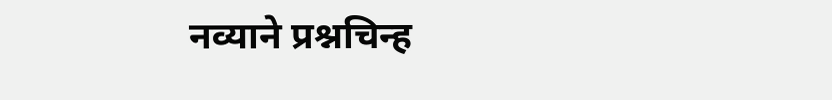नव्याने प्रश्नचिन्ह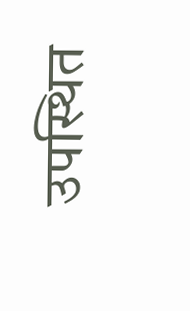उपस्थित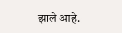झाले आहे.